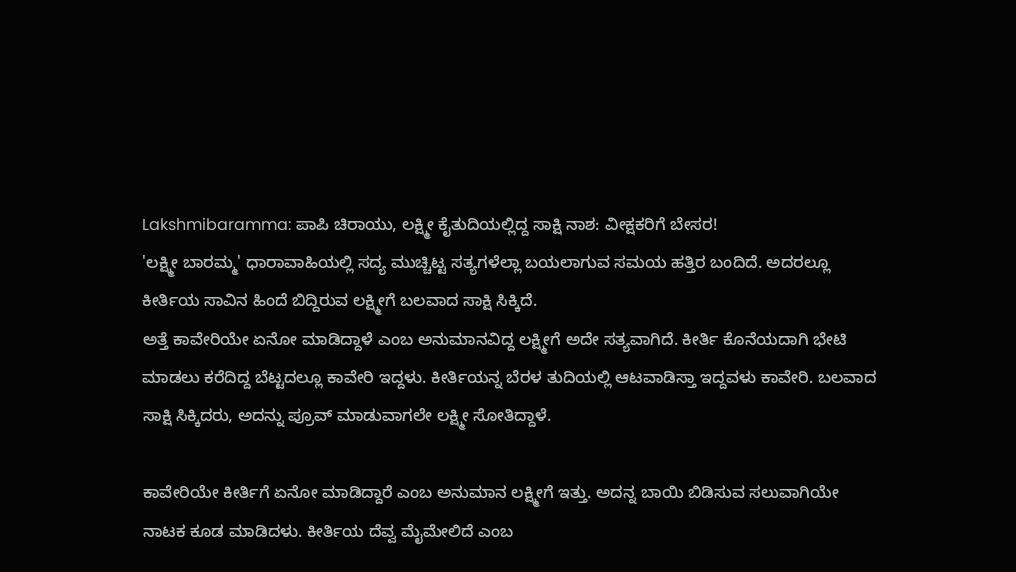Lakshmibaramma: ಪಾಪಿ ಚಿರಾಯು, ಲಕ್ಷ್ಮೀ ಕೈತುದಿಯಲ್ಲಿದ್ದ ಸಾಕ್ಷಿ ನಾಶ: ವೀಕ್ಷಕರಿಗೆ ಬೇಸರ!
'ಲಕ್ಷ್ಮೀ ಬಾರಮ್ಮ' ಧಾರಾವಾಹಿಯಲ್ಲಿ ಸದ್ಯ ಮುಚ್ಚಿಟ್ಟ ಸತ್ಯಗಳೆಲ್ಲಾ ಬಯಲಾಗುವ ಸಮಯ ಹತ್ತಿರ ಬಂದಿದೆ. ಅದರಲ್ಲೂ ಕೀರ್ತಿಯ ಸಾವಿನ ಹಿಂದೆ ಬಿದ್ದಿರುವ ಲಕ್ಷ್ಮೀಗೆ ಬಲವಾದ ಸಾಕ್ಷಿ ಸಿಕ್ಕಿದೆ.
ಅತ್ತೆ ಕಾವೇರಿಯೇ ಏನೋ ಮಾಡಿದ್ದಾಳೆ ಎಂಬ ಅನುಮಾನವಿದ್ದ ಲಕ್ಷ್ಮೀಗೆ ಅದೇ ಸತ್ಯವಾಗಿದೆ. ಕೀರ್ತಿ ಕೊನೆಯದಾಗಿ ಭೇಟಿ ಮಾಡಲು ಕರೆದಿದ್ದ ಬೆಟ್ಟದಲ್ಲೂ ಕಾವೇರಿ ಇದ್ದಳು. ಕೀರ್ತಿಯನ್ನ ಬೆರಳ ತುದಿಯಲ್ಲಿ ಆಟವಾಡಿಸ್ತಾ ಇದ್ದವಳು ಕಾವೇರಿ. ಬಲವಾದ ಸಾಕ್ಷಿ ಸಿಕ್ಕಿದರು, ಅದನ್ನು ಪ್ರೂವ್ ಮಾಡುವಾಗಲೇ ಲಕ್ಷ್ಮೀ ಸೋತಿದ್ದಾಳೆ.

ಕಾವೇರಿಯೇ ಕೀರ್ತಿಗೆ ಏನೋ ಮಾಡಿದ್ದಾರೆ ಎಂಬ ಅನುಮಾನ ಲಕ್ಷ್ಮೀಗೆ ಇತ್ತು. ಅದನ್ನ ಬಾಯಿ ಬಿಡಿಸುವ ಸಲುವಾಗಿಯೇ ನಾಟಕ ಕೂಡ ಮಾಡಿದಳು. ಕೀರ್ತಿಯ ದೆವ್ವ ಮೈಮೇಲಿದೆ ಎಂಬ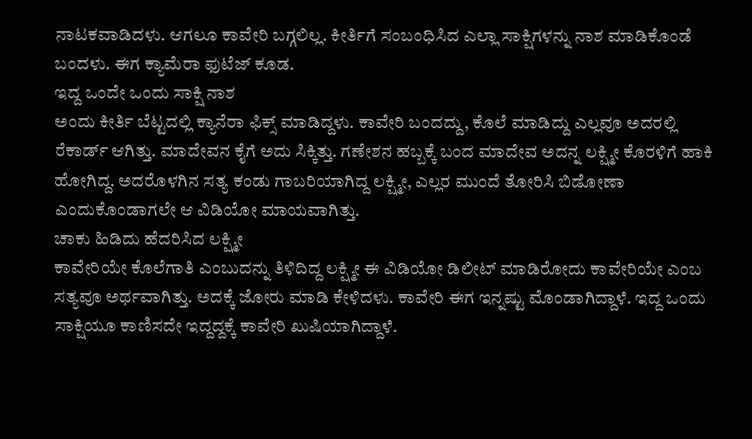ನಾಟಕವಾಡಿದಳು. ಆಗಲೂ ಕಾವೇರಿ ಬಗ್ಗಲಿಲ್ಲ. ಕೀರ್ತಿಗೆ ಸಂಬಂಧಿಸಿದ ಎಲ್ಲಾ ಸಾಕ್ಷಿಗಳನ್ನು ನಾಶ ಮಾಡಿಕೊಂಡೆ ಬಂದಳು. ಈಗ ಕ್ಯಾಮೆರಾ ಫುಟೆಜ್ ಕೂಡ.
ಇದ್ದ ಒಂದೇ ಒಂದು ಸಾಕ್ಷಿ ನಾಶ
ಅಂದು ಕೀರ್ತಿ ಬೆಟ್ಟದಲ್ಲಿ ಕ್ಯಾನೆರಾ ಫಿಕ್ಸ್ ಮಾಡಿದ್ದಳು. ಕಾವೇರಿ ಬಂದದ್ದು, ಕೊಲೆ ಮಾಡಿದ್ದು ಎಲ್ಲವೂ ಅದರಲ್ಲಿ ರೆಕಾರ್ಡ್ ಆಗಿತ್ತು. ಮಾದೇವನ ಕೈಗೆ ಅದು ಸಿಕ್ಕಿತ್ತು. ಗಣೇಶನ ಹಬ್ಬಕ್ಕೆ ಬಂದ ಮಾದೇವ ಅದನ್ನ ಲಕ್ಷ್ಮೀ ಕೊರಳಿಗೆ ಹಾಕಿ ಹೋಗಿದ್ದ. ಅದರೊಳಗಿನ ಸತ್ಯ ಕಂಡು ಗಾಬರಿಯಾಗಿದ್ದ ಲಕ್ಷ್ಮೀ, ಎಲ್ಲರ ಮುಂದೆ ತೋರಿಸಿ ಬಿಡೋಣಾ ಎಂದುಕೊಂಡಾಗಲೇ ಆ ವಿಡಿಯೋ ಮಾಯವಾಗಿತ್ತು.
ಚಾಕು ಹಿಡಿದು ಹೆದರಿಸಿದ ಲಕ್ಷ್ಮೀ
ಕಾವೇರಿಯೇ ಕೊಲೆಗಾತಿ ಎಂಬುದನ್ನು ತಿಳಿದಿದ್ದ ಲಕ್ಷ್ಮೀ ಈ ವಿಡಿಯೋ ಡಿಲೀಟ್ ಮಾಡಿರೋದು ಕಾವೇರಿಯೇ ಎಂಬ ಸತ್ಯವೂ ಅರ್ಥವಾಗಿತ್ತು. ಅದಕ್ಕೆ ಜೋರು ಮಾಡಿ ಕೇಳಿದಳು. ಕಾವೇರಿ ಈಗ ಇನ್ನಷ್ಟು ಮೊಂಡಾಗಿದ್ದಾಳೆ. ಇದ್ದ ಒಂದು ಸಾಕ್ಷಿಯೂ ಕಾಣಿಸದೇ ಇದ್ದದ್ದಕ್ಕೆ ಕಾವೇರಿ ಖುಷಿಯಾಗಿದ್ದಾಳೆ.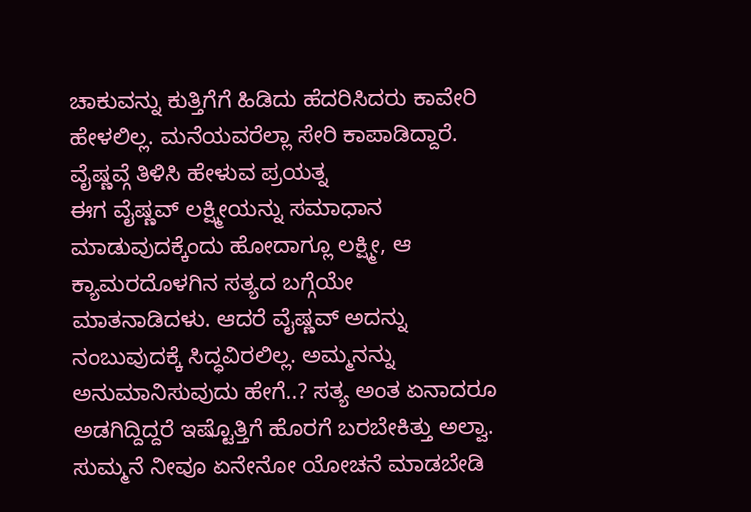ಚಾಕುವನ್ನು ಕುತ್ತಿಗೆಗೆ ಹಿಡಿದು ಹೆದರಿಸಿದರು ಕಾವೇರಿ ಹೇಳಲಿಲ್ಲ. ಮನೆಯವರೆಲ್ಲಾ ಸೇರಿ ಕಾಪಾಡಿದ್ದಾರೆ.
ವೈಷ್ಣವ್ಗೆ ತಿಳಿಸಿ ಹೇಳುವ ಪ್ರಯತ್ನ
ಈಗ ವೈಷ್ಣವ್ ಲಕ್ಷ್ಮೀಯನ್ನು ಸಮಾಧಾನ ಮಾಡುವುದಕ್ಕೆಂದು ಹೋದಾಗ್ಲೂ ಲಕ್ಷ್ಮೀ, ಆ ಕ್ಯಾಮರದೊಳಗಿನ ಸತ್ಯದ ಬಗ್ಗೆಯೇ ಮಾತನಾಡಿದಳು. ಆದರೆ ವೈಷ್ಣವ್ ಅದನ್ನು ನಂಬುವುದಕ್ಕೆ ಸಿದ್ಧವಿರಲಿಲ್ಲ. ಅಮ್ಮನನ್ನು ಅನುಮಾನಿಸುವುದು ಹೇಗೆ..? ಸತ್ಯ ಅಂತ ಏನಾದರೂ ಅಡಗಿದ್ದಿದ್ದರೆ ಇಷ್ಟೊತ್ತಿಗೆ ಹೊರಗೆ ಬರಬೇಕಿತ್ತು ಅಲ್ವಾ. ಸುಮ್ಮನೆ ನೀವೂ ಏನೇನೋ ಯೋಚನೆ ಮಾಡಬೇಡಿ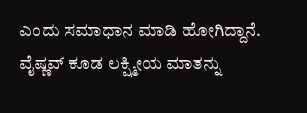ಎಂದು ಸಮಾಧಾನ ಮಾಡಿ ಹೋಗಿದ್ದಾನೆ. ವೈಷ್ಣವ್ ಕೂಡ ಲಕ್ಷ್ಮೀಯ ಮಾತನ್ನು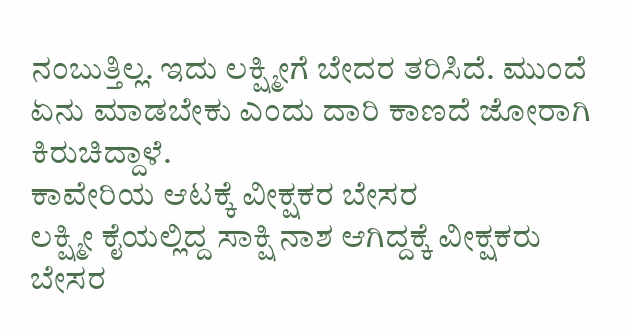ನಂಬುತ್ತಿಲ್ಲ. ಇದು ಲಕ್ಷ್ಮೀಗೆ ಬೇದರ ತರಿಸಿದೆ. ಮುಂದೆ ಏನು ಮಾಡಬೇಕು ಎಂದು ದಾರಿ ಕಾಣದೆ ಜೋರಾಗಿ ಕಿರುಚಿದ್ದಾಳೆ.
ಕಾವೇರಿಯ ಆಟಕ್ಕೆ ವೀಕ್ಷಕರ ಬೇಸರ
ಲಕ್ಷ್ಮೀ ಕೈಯಲ್ಲಿದ್ದ ಸಾಕ್ಷಿ ನಾಶ ಆಗಿದ್ದಕ್ಕೆ ವೀಕ್ಷಕರು ಬೇಸರ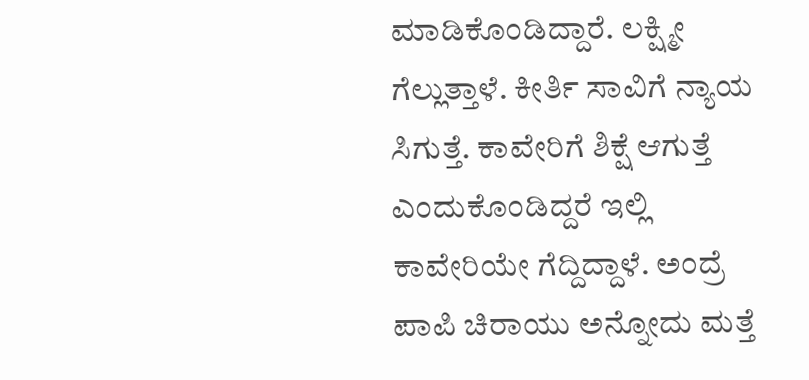ಮಾಡಿಕೊಂಡಿದ್ದಾರೆ. ಲಕ್ಷ್ಮೀ ಗೆಲ್ಲುತ್ತಾಳೆ. ಕೀರ್ತಿ ಸಾವಿಗೆ ನ್ಯಾಯ ಸಿಗುತ್ತೆ. ಕಾವೇರಿಗೆ ಶಿಕ್ಷೆ ಆಗುತ್ತೆ ಎಂದುಕೊಂಡಿದ್ದರೆ ಇಲ್ಲಿ ಕಾವೇರಿಯೇ ಗೆದ್ದಿದ್ದಾಳೆ. ಅಂದ್ರೆ ಪಾಪಿ ಚಿರಾಯು ಅನ್ನೋದು ಮತ್ತೆ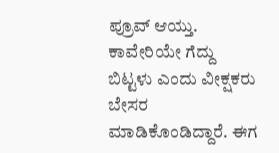ಪ್ರೂವ್ ಆಯ್ತು. ಕಾವೇರಿಯೇ ಗೆದ್ದು ಬಿಟ್ಟಳು ಎಂದು ವೀಕ್ಷಕರು ಬೇಸರ ಮಾಡಿಕೊಂಡಿದ್ದಾರೆ. ಈಗ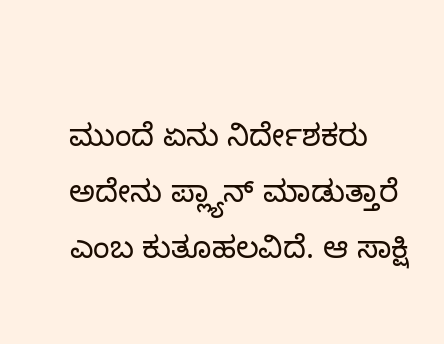ಮುಂದೆ ಏನು ನಿರ್ದೇಶಕರು ಅದೇನು ಪ್ಲ್ಯಾನ್ ಮಾಡುತ್ತಾರೆ ಎಂಬ ಕುತೂಹಲವಿದೆ. ಆ ಸಾಕ್ಷಿ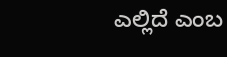ಎಲ್ಲಿದೆ ಎಂಬ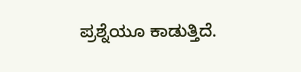ಪ್ರಶ್ನೆಯೂ ಕಾಡುತ್ತಿದೆ.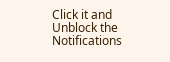Click it and Unblock the Notifications